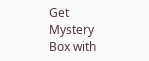Get Mystery Box with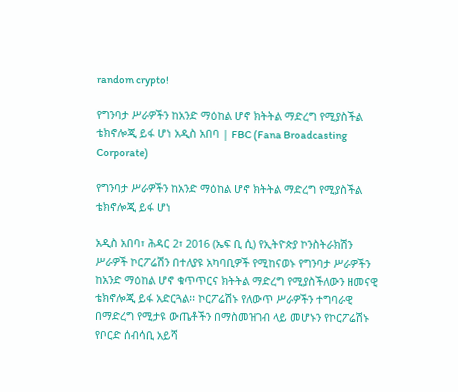random crypto!

የግንባታ ሥራዎችን ከአንድ ማዕከል ሆኖ ክትትል ማድረግ የሚያስችል ቴክኖሎጂ ይፋ ሆነ አዲስ አበባ | FBC (Fana Broadcasting Corporate)

የግንባታ ሥራዎችን ከአንድ ማዕከል ሆኖ ክትትል ማድረግ የሚያስችል ቴክኖሎጂ ይፋ ሆነ

አዲስ አበባ፣ ሕዳር 2፣ 2016 (ኤፍ ቢ ሲ) የኢትዮጵያ ኮንስትራክሽን ሥራዎች ኮርፖሬሽን በተለያዩ አካባቢዎች የሚከናወኑ የግንባታ ሥራዎችን ከአንድ ማዕከል ሆኖ ቁጥጥርና ክትትል ማድረግ የሚያስችለውን ዘመናዊ ቴክኖሎጂ ይፋ አድርጓል፡፡ ኮርፖሬሽኑ የለውጥ ሥራዎችን ተግባራዊ በማድረግ የሚታዩ ውጤቶችን በማስመዝገብ ላይ መሆኑን የኮርፖሬሽኑ የቦርድ ሰብሳቢ አይሻ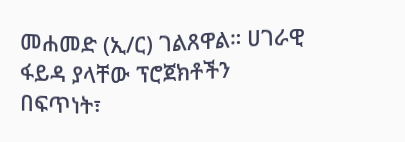መሐመድ (ኢ/ር) ገልጸዋል። ሀገራዊ ፋይዳ ያላቸው ፕሮጀክቶችን በፍጥነት፣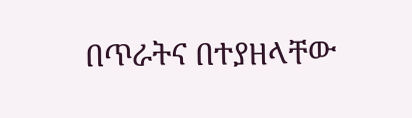በጥራትና በተያዘላቸው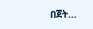በጀት…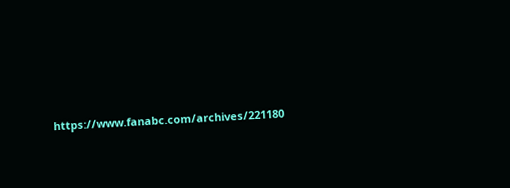https://www.fanabc.com/archives/221180